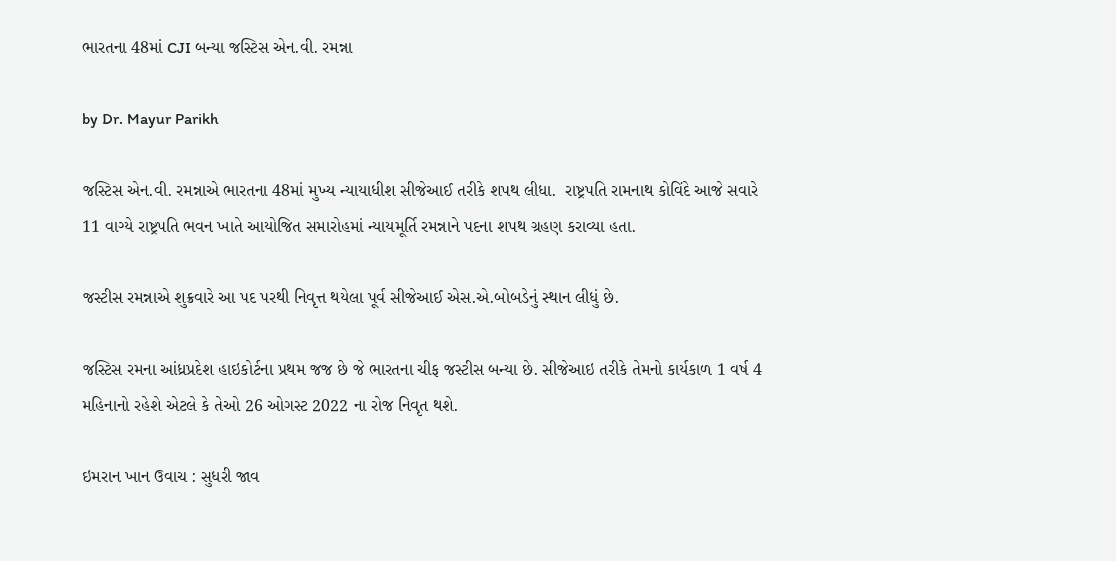ભારતના 48માં CJI બન્યા જસ્ટિસ એન.વી. રમન્ના

by Dr. Mayur Parikh

જસ્ટિસ એન.વી. રમન્નાએ ભારતના 48માં મુખ્ય ન્યાયાધીશ સીજેઆઈ તરીકે શપથ લીધા.  રાષ્ટ્રપતિ રામનાથ કોવિંદે આજે સવારે 11 વાગ્યે રાષ્ટ્રપતિ ભવન ખાતે આયોજિત સમારોહમાં ન્યાયમૂર્તિ રમન્નાને પદના શપથ ગ્રહણ કરાવ્યા હતા.

જસ્ટીસ રમન્નાએ શુક્રવારે આ પદ પરથી નિવૃત્ત થયેલા પૂર્વ સીજેઆઈ એસ.એ.બોબડેનું સ્થાન લીધું છે.

જસ્ટિસ રમના આંધ્રપ્રદેશ હાઇકોર્ટના પ્રથમ જજ છે જે ભારતના ચીફ જસ્ટીસ બન્યા છે. સીજેઆઇ તરીકે તેમનો કાર્યકાળ 1 વર્ષ 4 મહિનાનો રહેશે એટલે કે તેઓ 26 ઓગસ્ટ 2022 ના રોજ નિવૃત થશે.

ઇમરાન ખાન ઉવાચ : સુધરી જાવ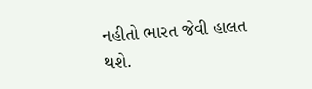નહીતો ભારત જેવી હાલત થશે.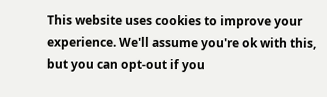This website uses cookies to improve your experience. We'll assume you're ok with this, but you can opt-out if you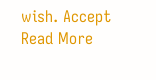wish. Accept Read More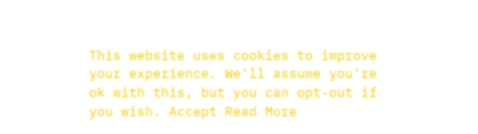This website uses cookies to improve your experience. We'll assume you're ok with this, but you can opt-out if you wish. Accept Read More